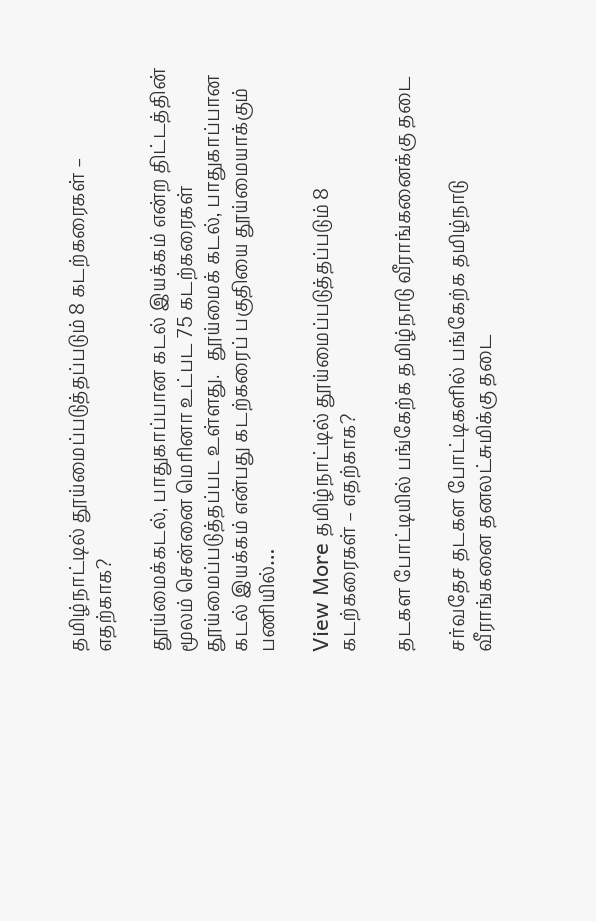தமிழ்நாட்டில் தூய்மைப்படுத்தப்படும் 8 கடற்கரைகள் – எதற்காக?

தூய்மைக்கடல், பாதுகாப்பான கடல் இயக்கம் என்ற திட்டத்தின் மூலம் சென்னை மெரினா உட்பட 75 கடற்கரைகள் தூய்மைப்படுத்தப்பட உள்ளது.   தூய்மைக் கடல், பாதுகாப்பான கடல் இயக்கம் என்பது கடற்கரைப் பகுதியை தூய்மையாக்கும் பணியில்…

View More தமிழ்நாட்டில் தூய்மைப்படுத்தப்படும் 8 கடற்கரைகள் – எதற்காக?

தடகள போட்டியில் பங்கேற்க தமிழ்நாடு வீராங்கனைக்கு தடை

சர்வதேச தடகள போட்டிகளில் பங்கேற்க தமிழ்நாடு வீராங்கனை தனலட்சுமிக்கு தடை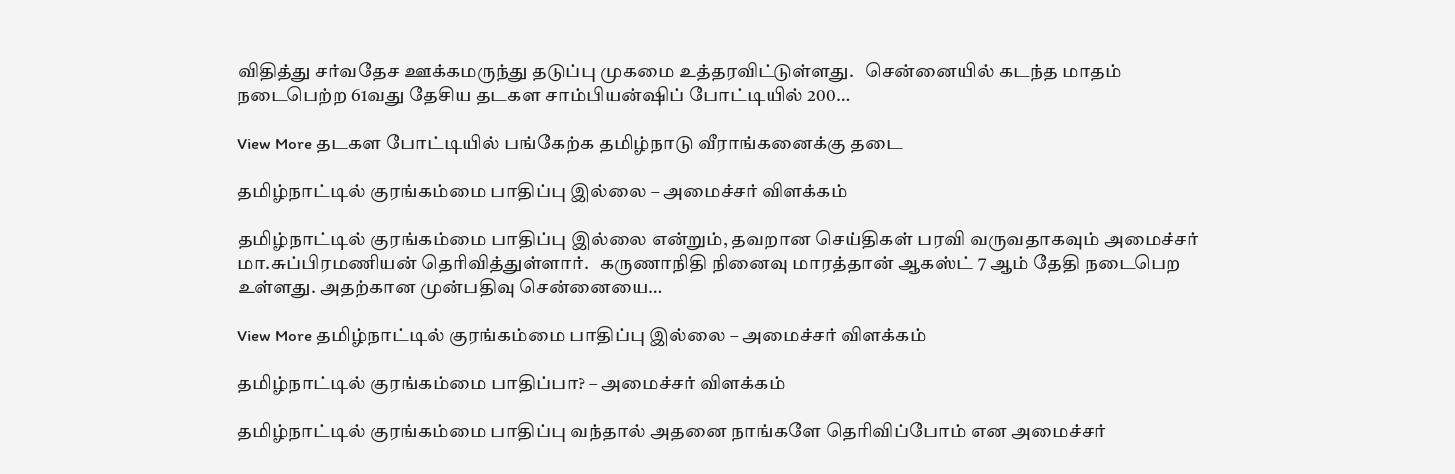விதித்து சர்வதேச ஊக்கமருந்து தடுப்பு முகமை உத்தரவிட்டுள்ளது.   சென்னையில் கடந்த மாதம் நடைபெற்ற 61வது தேசிய தடகள சாம்பியன்ஷிப் போட்டியில் 200…

View More தடகள போட்டியில் பங்கேற்க தமிழ்நாடு வீராங்கனைக்கு தடை

தமிழ்நாட்டில் குரங்கம்மை பாதிப்பு இல்லை – அமைச்சர் விளக்கம்

தமிழ்நாட்டில் குரங்கம்மை பாதிப்பு இல்லை என்றும், தவறான செய்திகள் பரவி வருவதாகவும் அமைச்சர் மா.சுப்பிரமணியன் தெரிவித்துள்ளார்.   கருணாநிதி நினைவு மாரத்தான் ஆகஸ்ட் 7 ஆம் தேதி நடைபெற உள்ளது. அதற்கான முன்பதிவு சென்னையை…

View More தமிழ்நாட்டில் குரங்கம்மை பாதிப்பு இல்லை – அமைச்சர் விளக்கம்

தமிழ்நாட்டில் குரங்கம்மை பாதிப்பா? – அமைச்சர் விளக்கம்

தமிழ்நாட்டில் குரங்கம்மை பாதிப்பு வந்தால் அதனை நாங்களே தெரிவிப்போம் என அமைச்சர்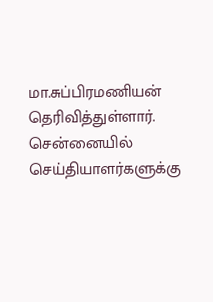மா.சுப்பிரமணியன் தெரிவித்துள்ளார்.   சென்னையில் செய்தியாளர்களுக்கு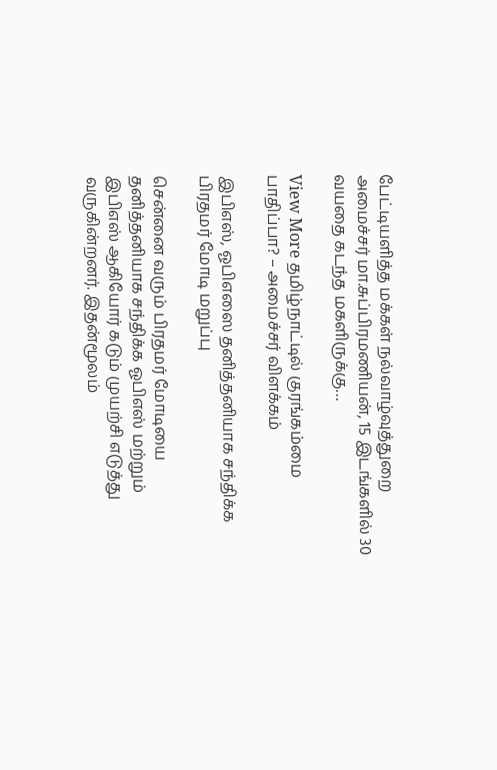பேட்டியளித்த மக்கள் நல்வாழ்வுத்துறை அமைச்சர் மா.சுப்பிரமணியன், 15 இடங்களில் 30 வயதை கடந்த மகளிருக்கு…

View More தமிழ்நாட்டில் குரங்கம்மை பாதிப்பா? – அமைச்சர் விளக்கம்

இபிஎஸ், ஓபிஎஸை தனித்தனியாக சந்திக்க பிரதமர் மோடி மறுப்பு

சென்னை வரும் பிரதமர் மோடியை தனித்தனியாக சந்திக்க ஓபிஎஸ் மற்றும் இபிஎஸ் ஆகியோர் கடும் முயற்சி எடுத்து வருகின்றனர். இதன்மூலம்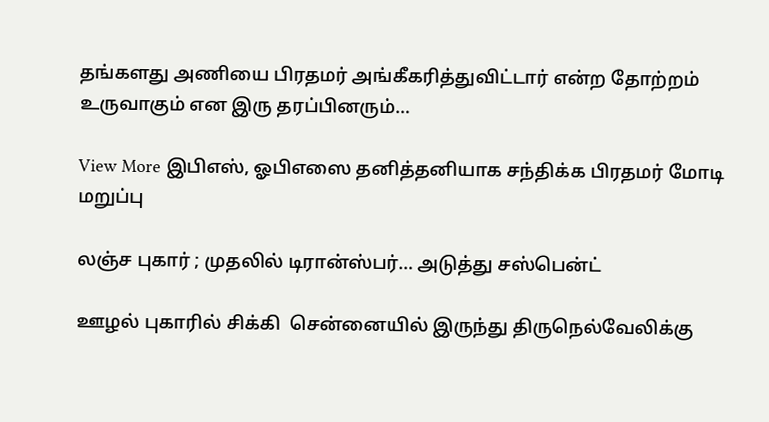தங்களது அணியை பிரதமர் அங்கீகரித்துவிட்டார் என்ற தோற்றம் உருவாகும் என இரு தரப்பினரும்…

View More இபிஎஸ், ஓபிஎஸை தனித்தனியாக சந்திக்க பிரதமர் மோடி மறுப்பு

லஞ்ச புகார் ; முதலில் டிரான்ஸ்பர்… அடுத்து சஸ்பென்ட்

ஊழல் புகாரில் சிக்கி  சென்னையில் இருந்து திருநெல்வேலிக்கு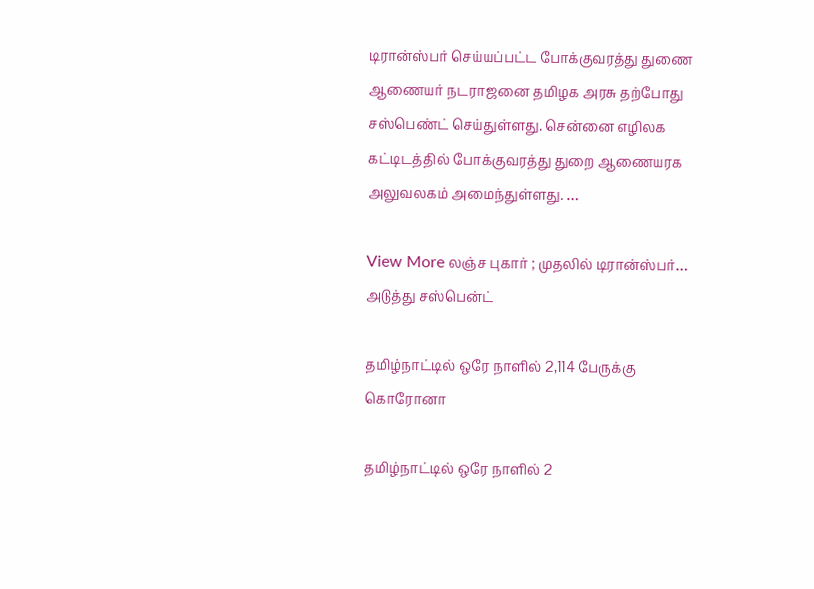டிரான்ஸ்பர் செய்யப்பட்ட போக்குவரத்து துணை ஆணையர் நடராஜனை தமிழக அரசு தற்போது சஸ்பெண்ட் செய்துள்ளது. சென்னை எழிலக கட்டிடத்தில் போக்குவரத்து துறை ஆணையரக அலுவலகம் அமைந்துள்ளது. …

View More லஞ்ச புகார் ; முதலில் டிரான்ஸ்பர்… அடுத்து சஸ்பென்ட்

தமிழ்நாட்டில் ஒரே நாளில் 2,114 பேருக்கு கொரோனா

தமிழ்நாட்டில் ஒரே நாளில் 2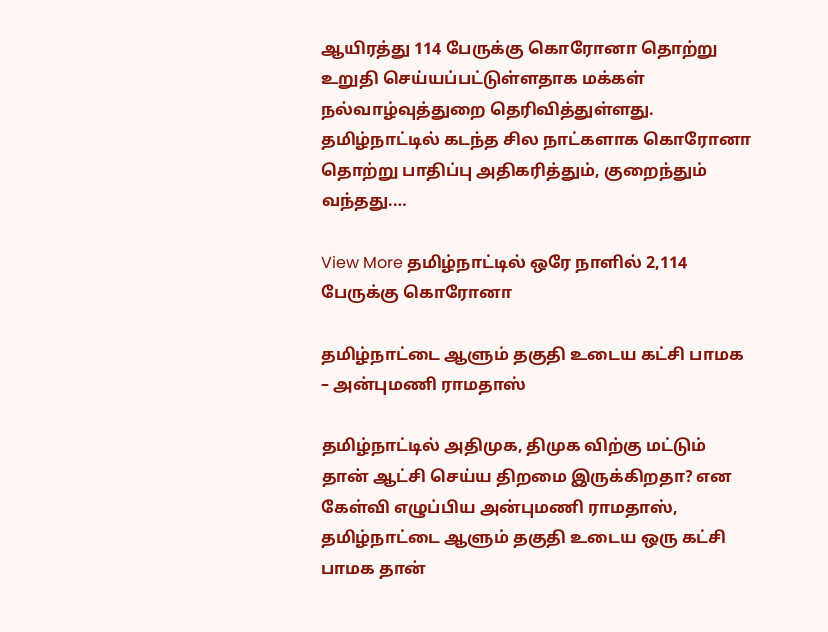ஆயிரத்து 114 பேருக்கு கொரோனா தொற்று உறுதி செய்யப்பட்டுள்ளதாக மக்கள் நல்வாழ்வுத்துறை தெரிவித்துள்ளது.   தமிழ்நாட்டில் கடந்த சில நாட்களாக கொரோனா தொற்று பாதிப்பு அதிகரித்தும், குறைந்தும் வந்தது.…

View More தமிழ்நாட்டில் ஒரே நாளில் 2,114 பேருக்கு கொரோனா

தமிழ்நாட்டை ஆளும் தகுதி உடைய கட்சி பாமக – அன்புமணி ராமதாஸ்

தமிழ்நாட்டில் அதிமுக, திமுக விற்கு மட்டும் தான் ஆட்சி செய்ய திறமை இருக்கிறதா? என கேள்வி எழுப்பிய அன்புமணி ராமதாஸ், தமிழ்நாட்டை ஆளும் தகுதி உடைய ஒரு கட்சி பாமக தான்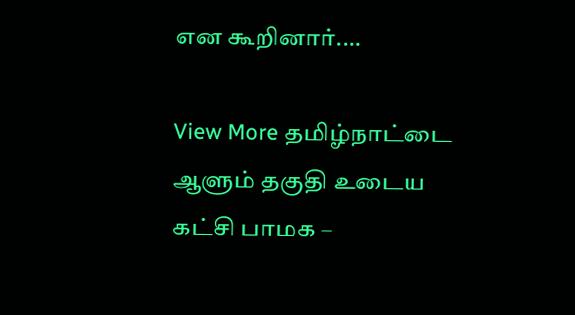என கூறினார்.…

View More தமிழ்நாட்டை ஆளும் தகுதி உடைய கட்சி பாமக –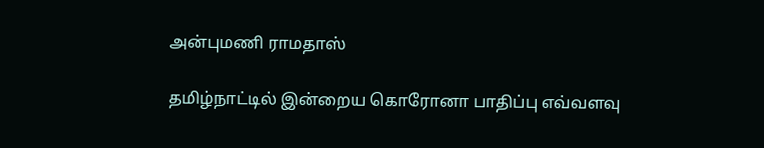அன்புமணி ராமதாஸ்

தமிழ்நாட்டில் இன்றைய கொரோனா பாதிப்பு எவ்வளவு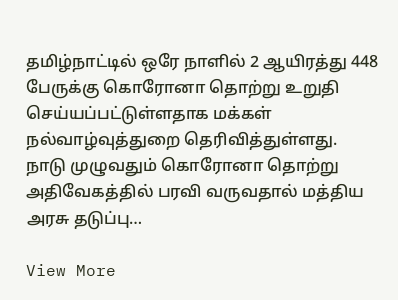தமிழ்நாட்டில் ஒரே நாளில் 2 ஆயிரத்து 448 பேருக்கு கொரோனா தொற்று உறுதி செய்யப்பட்டுள்ளதாக மக்கள் நல்வாழ்வுத்துறை தெரிவித்துள்ளது.   நாடு முழுவதும் கொரோனா தொற்று அதிவேகத்தில் பரவி வருவதால் மத்திய அரசு தடுப்பு…

View More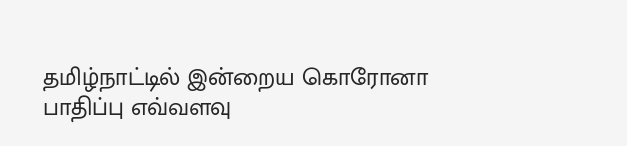தமிழ்நாட்டில் இன்றைய கொரோனா பாதிப்பு எவ்வளவு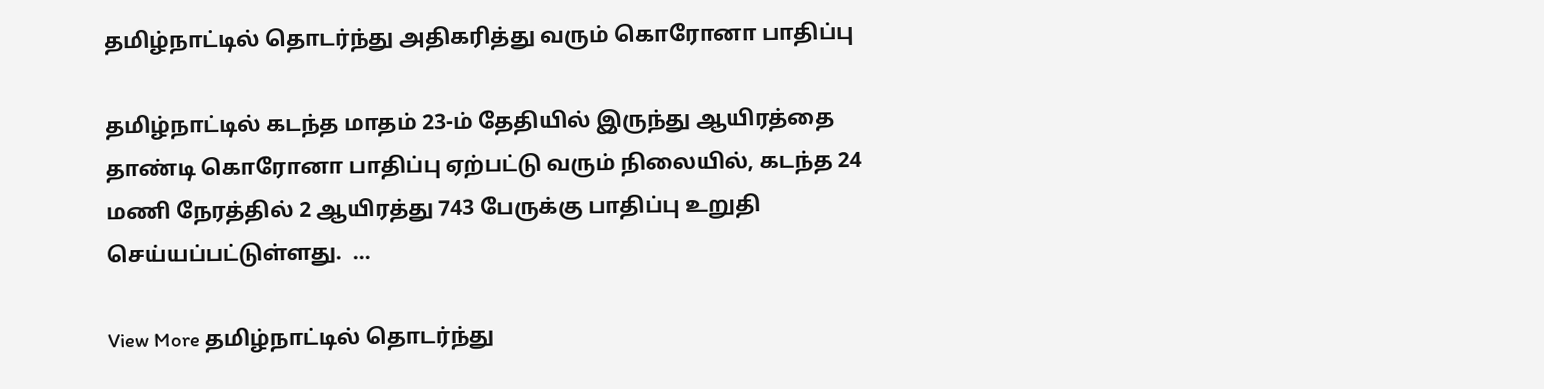தமிழ்நாட்டில் தொடர்ந்து அதிகரித்து வரும் கொரோனா பாதிப்பு

தமிழ்நாட்டில் கடந்த மாதம் 23-ம் தேதியில் இருந்து ஆயிரத்தை தாண்டி கொரோனா பாதிப்பு ஏற்பட்டு வரும் நிலையில், கடந்த 24 மணி நேரத்தில் 2 ஆயிரத்து 743 பேருக்கு பாதிப்பு உறுதி செய்யப்பட்டுள்ளது.  …

View More தமிழ்நாட்டில் தொடர்ந்து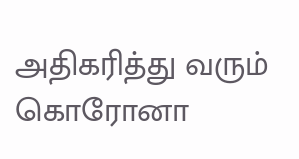அதிகரித்து வரும் கொரோனா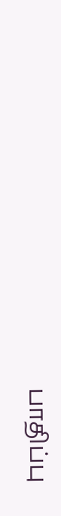பாதிப்பு